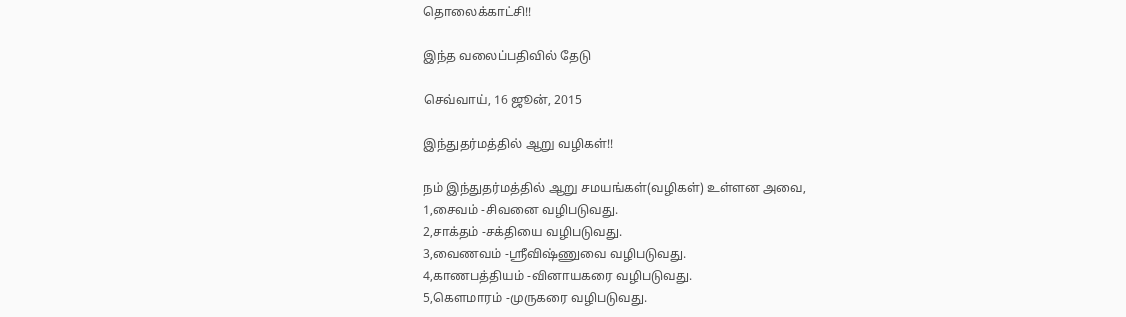தொலைக்காட்சி!!

இந்த வலைப்பதிவில் தேடு

செவ்வாய், 16 ஜூன், 2015

இந்துதர்மத்தில் ஆறு வழிகள்!!

நம் இந்துதர்மத்தில் ஆறு சமயங்கள்(வழிகள்) உள்ளன அவை,
1,சைவம் -சிவனை வழிபடுவது.
2,சாக்தம் -சக்தியை வழிபடுவது.
3,வைணவம் -ஸ்ரீவிஷ்ணுவை வழிபடுவது.
4,காணபத்தியம் -வினாயகரை வழிபடுவது.
5,கௌமாரம் -முருகரை வழிபடுவது.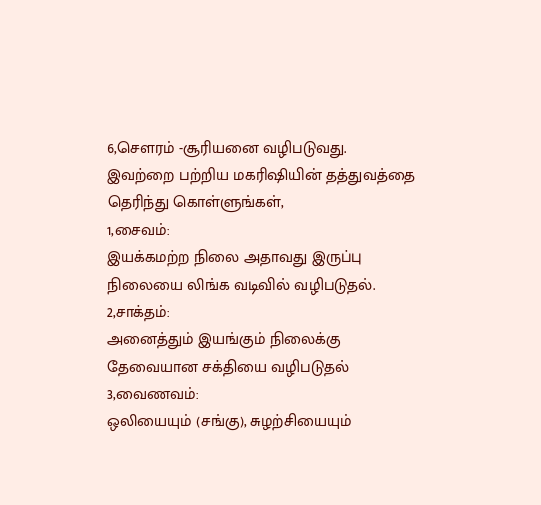6,சௌரம் -சூரியனை வழிபடுவது.
இவற்றை பற்றிய மகரிஷியின் தத்துவத்தை தெரிந்து கொள்ளுங்கள்,
1,சைவம்:
இயக்கமற்ற நிலை அதாவது இருப்பு நிலையை லிங்க வடிவில் வழிபடுதல்.
2,சாக்தம்:
அனைத்தும் இயங்கும் நிலைக்கு தேவையான சக்தியை வழிபடுதல்
3,வைணவம்:
ஒலியையும் (சங்கு), சுழற்சியையும்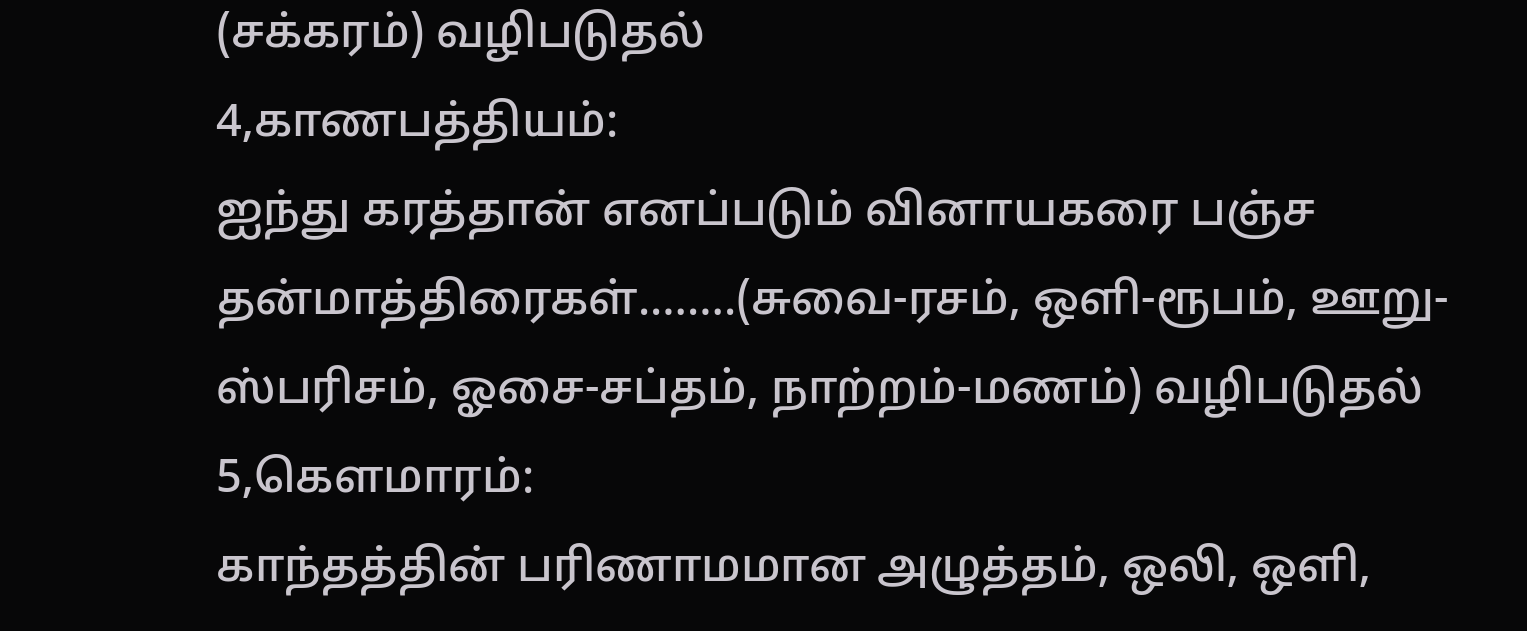(சக்கரம்) வழிபடுதல்
4,காணபத்தியம்:
ஐந்து கரத்தான் எனப்படும் வினாயகரை பஞ்ச தன்மாத்திரைகள்.…….(சுவை-ரசம், ஒளி-ரூபம், ஊறு- ஸ்பரிசம், ஓசை-சப்தம், நாற்றம்-மணம்) வழிபடுதல்
5,கௌமாரம்:
காந்தத்தின் பரிணாமமான அழுத்தம், ஒலி, ஒளி,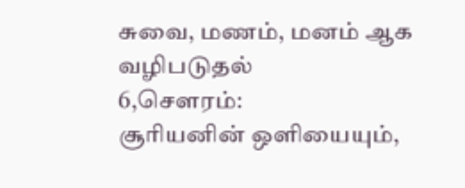சுவை, மணம், மனம் ஆக வழிபடுதல்
6,சௌரம்:
சூரியனின் ஒளியையும்,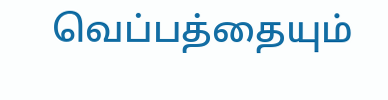வெப்பத்தையும்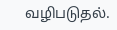வழிபடுதல்.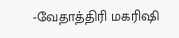-வேதாத்திரி மகரிஷி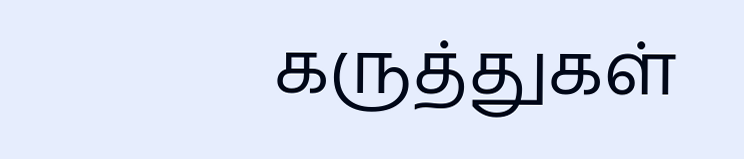கருத்துகள்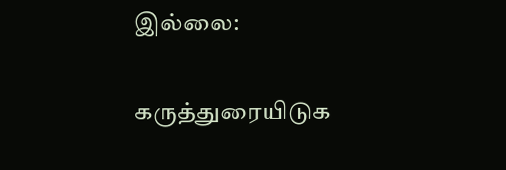இல்லை:

கருத்துரையிடுக